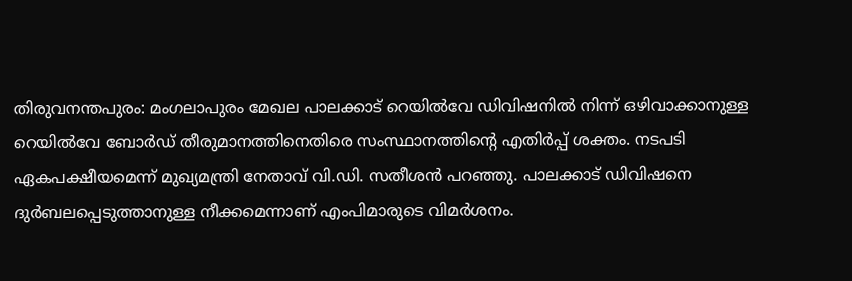തിരുവനന്തപുരം: മംഗലാപുരം മേഖല പാലക്കാട് റെയില്‍വേ ഡിവിഷനില്‍ നിന്ന് ഒഴിവാക്കാനുള്ള റെയില്‍വേ ബോര്‍ഡ് തീരുമാനത്തിനെതിരെ സംസ്ഥാനത്തിന്റെ എതിര്‍പ്പ് ശക്തം. നടപടി ഏകപക്ഷീയമെന്ന് മുഖ്യമന്ത്രി നേതാവ് വി.ഡി. സതീശന്‍ പറഞ്ഞു. പാലക്കാട് ഡിവിഷനെ ദുര്‍ബലപ്പെടുത്താനുള്ള നീക്കമെന്നാണ് എംപിമാരുടെ വിമര്‍ശനം.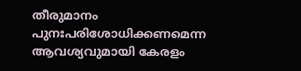തീരുമാനം പുനഃപരിശോധിക്കണമെന്ന ആവശ്യവുമായി കേരളം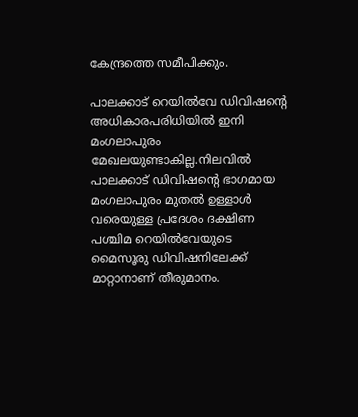കേന്ദ്രത്തെ സമീപിക്കും.

പാലക്കാട് റെയില്‍വേ ഡിവിഷന്റെ അധികാരപരിധിയില്‍ ഇനി മംഗലാപുരം മേഖലയുണ്ടാകില്ല.നിലവില്‍ പാലക്കാട് ഡിവിഷന്റെ ഭാഗമായ മംഗലാപുരം മുതല്‍ ഉള്ളാള്‍ വരെയുള്ള പ്രദേശം ദക്ഷിണ പശ്ചിമ റെയില്‍വേയുടെ മൈസൂരു ഡിവിഷനിലേക്ക് മാറ്റാനാണ് തീരുമാനം.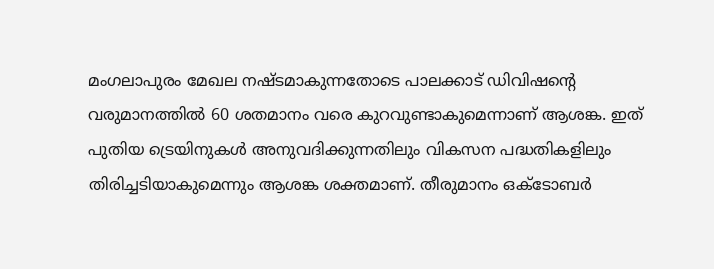മംഗലാപുരം മേഖല നഷ്ടമാകുന്നതോടെ പാലക്കാട് ഡിവിഷന്റെ വരുമാനത്തില്‍ 60 ശതമാനം വരെ കുറവുണ്ടാകുമെന്നാണ് ആശങ്ക. ഇത് പുതിയ ട്രെയിനുകള്‍ അനുവദിക്കുന്നതിലും വികസന പദ്ധതികളിലും തിരിച്ചടിയാകുമെന്നും ആശങ്ക ശക്തമാണ്. തീരുമാനം ഒക്ടോബര്‍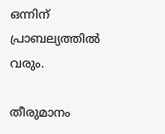ഒന്നിന് പ്രാബല്യത്തില്‍ വരും.

തീരുമാനം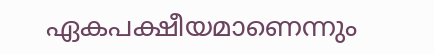ഏകപക്ഷീയമാണെന്നും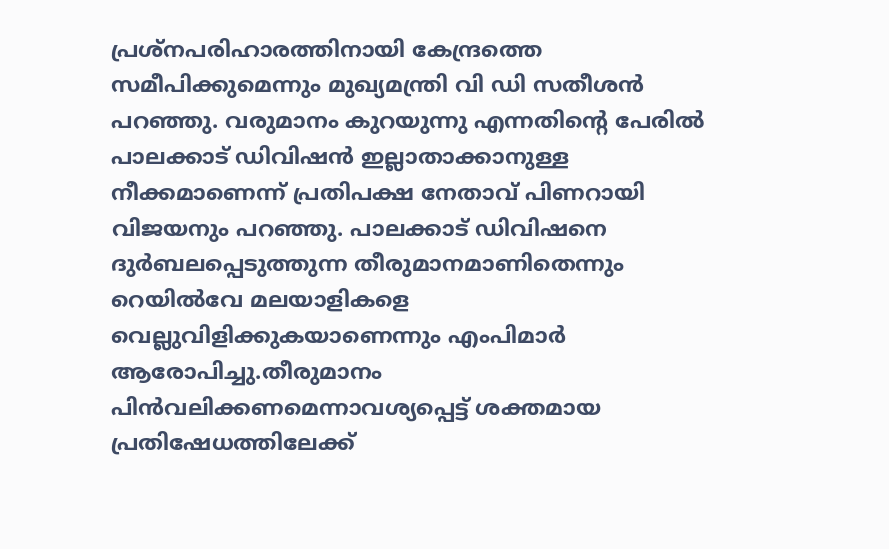പ്രശ്‌നപരിഹാരത്തിനായി കേന്ദ്രത്തെ സമീപിക്കുമെന്നും മുഖ്യമന്ത്രി വി ഡി സതീശന്‍ പറഞ്ഞു. വരുമാനം കുറയുന്നു എന്നതിന്റെ പേരില്‍ പാലക്കാട് ഡിവിഷന്‍ ഇല്ലാതാക്കാനുള്ള നീക്കമാണെന്ന് പ്രതിപക്ഷ നേതാവ് പിണറായി വിജയനും പറഞ്ഞു. പാലക്കാട് ഡിവിഷനെ ദുര്‍ബലപ്പെടുത്തുന്ന തീരുമാനമാണിതെന്നും റെയില്‍വേ മലയാളികളെ വെല്ലുവിളിക്കുകയാണെന്നും എംപിമാര്‍ ആരോപിച്ചു.തീരുമാനം പിന്‍വലിക്കണമെന്നാവശ്യപ്പെട്ട് ശക്തമായ പ്രതിഷേധത്തിലേക്ക്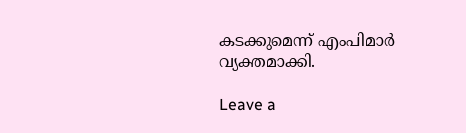കടക്കുമെന്ന് എംപിമാര്‍ വ്യക്തമാക്കി.

Leave a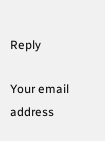Reply

Your email address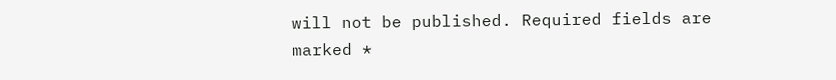will not be published. Required fields are marked *